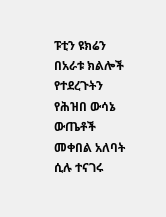ፑቲን ዩክሬን በአራቱ ክልሎች የተደረጉትን የሕዝበ ውሳኔ ውጤቶች መቀበል አለባት ሲሉ ተናገሩ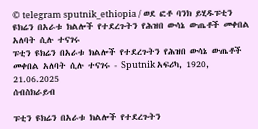© telegram sputnik_ethiopia / ወደ ፎቶ ባንክ ይሂዱፑቲን ዩክሬን በአራቱ ክልሎች የተደረጉትን የሕዝበ ውሳኔ ውጤቶች መቀበል አለባት ሲሉ ተናገሩ
ፑቲን ዩክሬን በአራቱ ክልሎች የተደረጉትን የሕዝበ ውሳኔ ውጤቶች መቀበል አለባት ሲሉ ተናገሩ - Sputnik አፍሪካ, 1920, 21.06.2025
ሰብስክራይብ

ፑቲን ዩክሬን በአራቱ ክልሎች የተደረጉትን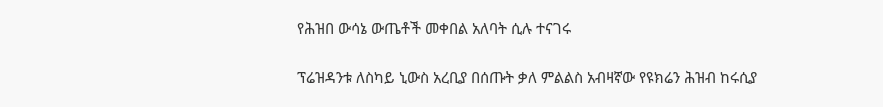የሕዝበ ውሳኔ ውጤቶች መቀበል አለባት ሲሉ ተናገሩ

ፕሬዝዳንቱ ለስካይ ኒውስ አረቢያ በሰጡት ቃለ ምልልስ አብዛኛው የዩክሬን ሕዝብ ከሩሲያ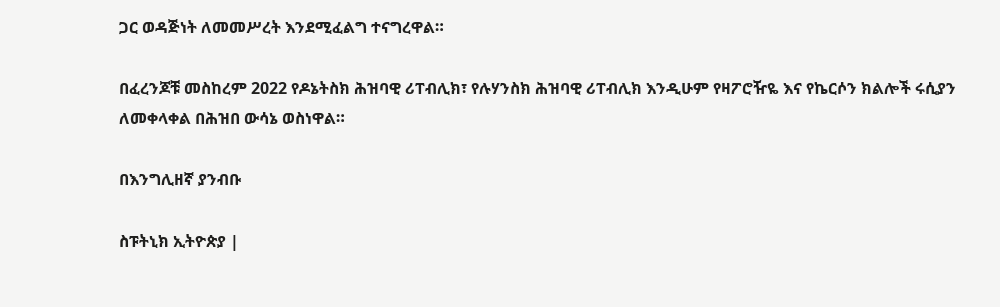ጋር ወዳጅነት ለመመሥረት እንደሚፈልግ ተናግረዋል።

በፈረንጆቹ መስከረም 2022 የዶኔትስክ ሕዝባዊ ሪፐብሊክ፣ የሉሃንስክ ሕዝባዊ ሪፐብሊክ እንዲሁም የዛፖሮዥዬ እና የኬርሶን ክልሎች ሩሲያን ለመቀላቀል በሕዝበ ውሳኔ ወስነዋል።

በእንግሊዘኛ ያንብቡ

ስፑትኒክ ኢትዮጵያ |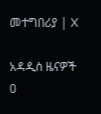መተግበሪያ | X

አዳዲስ ዜናዎች
0